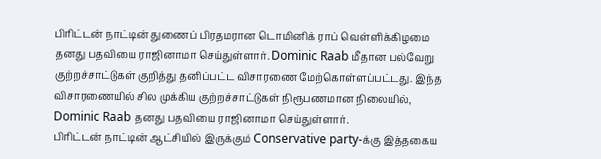பிரிட்டன் நாட்டின் துணைப் பிரதமரான டொமினிக் ராப் வெள்ளிக்கிழமை தனது பதவியை ராஜினாமா செய்துள்ளார். Dominic Raab மீதான பல்வேறு குற்றச்சாட்டுகள் குறித்து தனிப்பட்ட விசாரணை மேற்கொள்ளப்பட்டது. இந்த விசாரணையில் சில முக்கிய குற்றச்சாட்டுகள் நிரூபணமான நிலையில், Dominic Raab தனது பதவியை ராஜினாமா செய்துள்ளார்.
பிரிட்டன் நாட்டின் ஆட்சியில் இருக்கும் Conservative party-க்கு இத்தகைய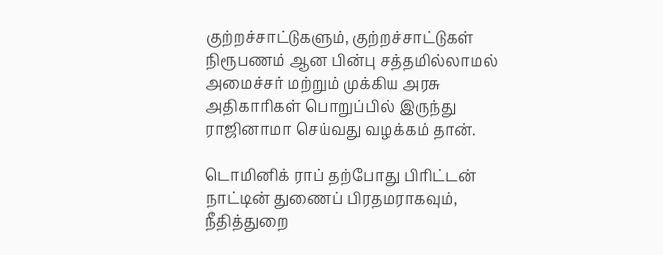குற்றச்சாட்டுகளும், குற்றச்சாட்டுகள் நிரூபணம் ஆன பின்பு சத்தமில்லாமல் அமைச்சர் மற்றும் முக்கிய அரசு அதிகாரிகள் பொறுப்பில் இருந்து ராஜினாமா செய்வது வழக்கம் தான்.

டொமினிக் ராப் தற்போது பிரிட்டன் நாட்டின் துணைப் பிரதமராகவும், நீதித்துறை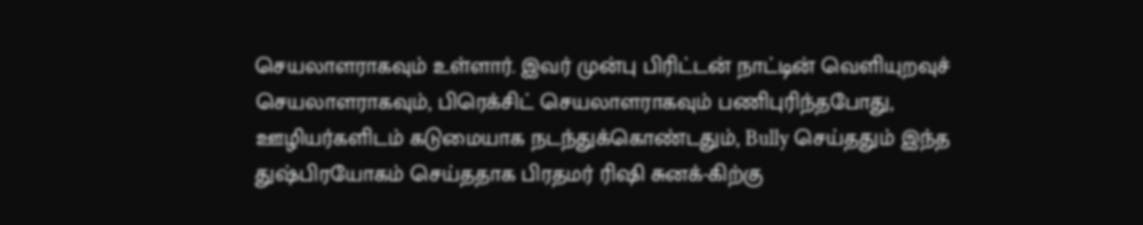செயலாளராகவும் உள்ளார். இவர் முன்பு பிரிட்டன் நாட்டின் வெளியுறவுச் செயலாளராகவும், பிரெக்சிட் செயலாளராகவும் பணிபுரிந்தபோது, ஊழியர்களிடம் கடுமையாக நடந்துக்கொண்டதும், Bully செய்ததும் இந்த துஷ்பிரயோகம் செய்ததாக பிரதமர் ரிஷி சுனக்-கிற்கு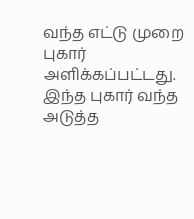வந்த எட்டு முறை புகார் அளிக்கப்பட்டது. இந்த புகார் வந்த அடுத்த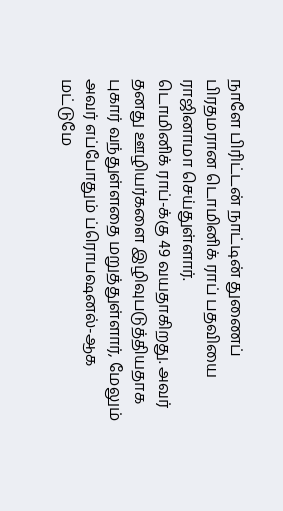நாளே பிரிட்டன் நாட்டின் துணைப் பிரதமரான டொமினிக் ராப் பதவியை ராஜினாமா செய்துள்ளார்.
டொமினிக் ராப்-க்கு 49 வயதாகிறது. அவர் தனது ஊழியர்களை இழிவுபடுத்தியதாக புகார் வந்துள்ளதை மறுத்துள்ளார், மேலும் அவர் எப்போதும் ப்ரொபஷனல்-ஆக மட்டுமே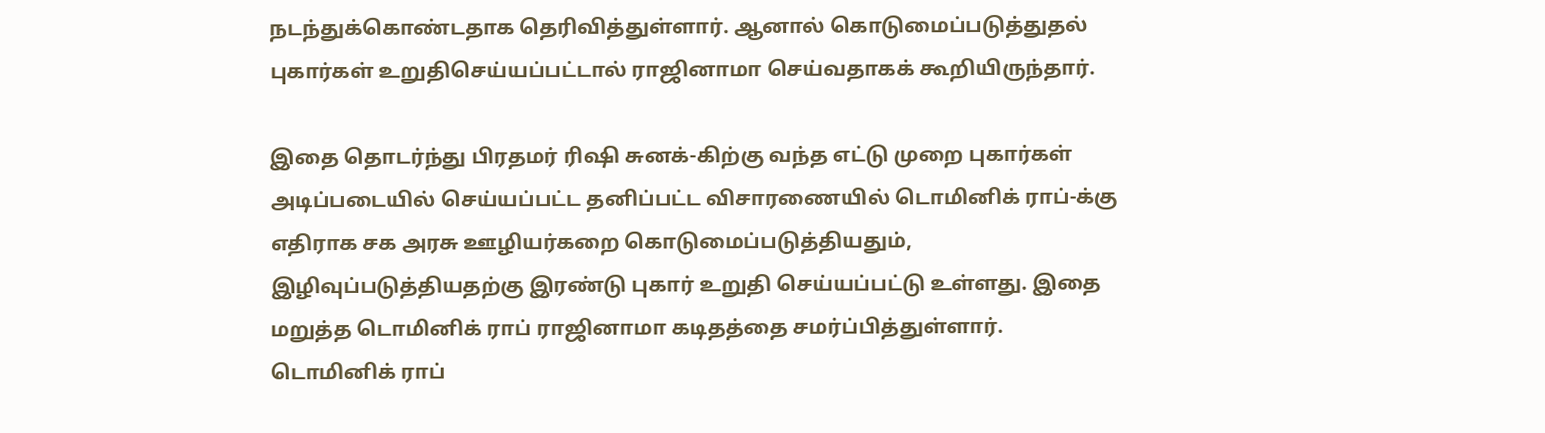நடந்துக்கொண்டதாக தெரிவித்துள்ளார். ஆனால் கொடுமைப்படுத்துதல் புகார்கள் உறுதிசெய்யப்பட்டால் ராஜினாமா செய்வதாகக் கூறியிருந்தார்.

இதை தொடர்ந்து பிரதமர் ரிஷி சுனக்-கிற்கு வந்த எட்டு முறை புகார்கள் அடிப்படையில் செய்யப்பட்ட தனிப்பட்ட விசாரணையில் டொமினிக் ராப்-க்கு எதிராக சக அரசு ஊழியர்கறை கொடுமைப்படுத்தியதும், இழிவுப்படுத்தியதற்கு இரண்டு புகார் உறுதி செய்யப்பட்டு உள்ளது. இதை மறுத்த டொமினிக் ராப் ராஜினாமா கடிதத்தை சமர்ப்பித்துள்ளார்.
டொமினிக் ராப்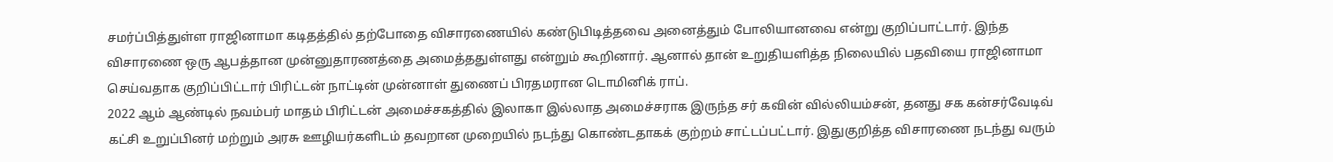சமர்ப்பித்துள்ள ராஜினாமா கடிதத்தில் தற்போதை விசாரணையில் கண்டுபிடித்தவை அனைத்தும் போலியானவை என்று குறிப்பாட்டார். இந்த விசாரணை ஒரு ஆபத்தான முன்னுதாரணத்தை அமைத்ததுள்ளது என்றும் கூறினார். ஆனால் தான் உறுதியளித்த நிலையில் பதவியை ராஜினாமா செய்வதாக குறிப்பிட்டார் பிரிட்டன் நாட்டின் முன்னாள் துணைப் பிரதமரான டொமினிக் ராப்.
2022 ஆம் ஆண்டில் நவம்பர் மாதம் பிரிட்டன் அமைச்சகத்தில் இலாகா இல்லாத அமைச்சராக இருந்த சர் கவின் வில்லியம்சன், தனது சக கன்சர்வேடிவ் கட்சி உறுப்பினர் மற்றும் அரசு ஊழியர்களிடம் தவறான முறையில் நடந்து கொண்டதாகக் குற்றம் சாட்டப்பட்டார். இதுகுறித்த விசாரணை நடந்து வரும்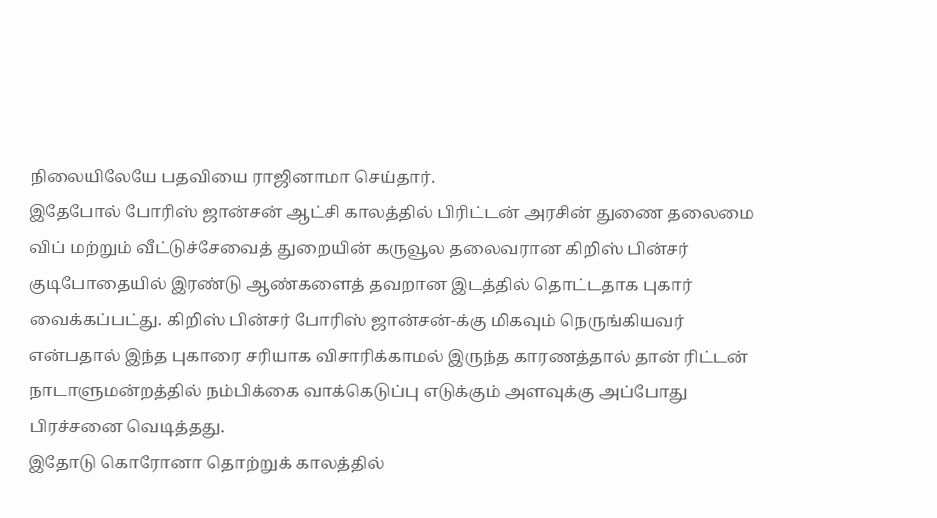நிலையிலேயே பதவியை ராஜினாமா செய்தார்.
இதேபோல் போரிஸ் ஜான்சன் ஆட்சி காலத்தில் பிரிட்டன் அரசின் துணை தலைமை விப் மற்றும் வீட்டுச்சேவைத் துறையின் கருவூல தலைவரான கிறிஸ் பின்சர் குடிபோதையில் இரண்டு ஆண்களைத் தவறான இடத்தில் தொட்டதாக புகார் வைக்கப்பட்து. கிறிஸ் பின்சர் போரிஸ் ஜான்சன்-க்கு மிகவும் நெருங்கியவர் என்பதால் இந்த புகாரை சரியாக விசாரிக்காமல் இருந்த காரணத்தால் தான் ரிட்டன் நாடாளுமன்றத்தில் நம்பிக்கை வாக்கெடுப்பு எடுக்கும் அளவுக்கு அப்போது பிரச்சனை வெடித்தது.
இதோடு கொரோனா தொற்றுக் காலத்தில்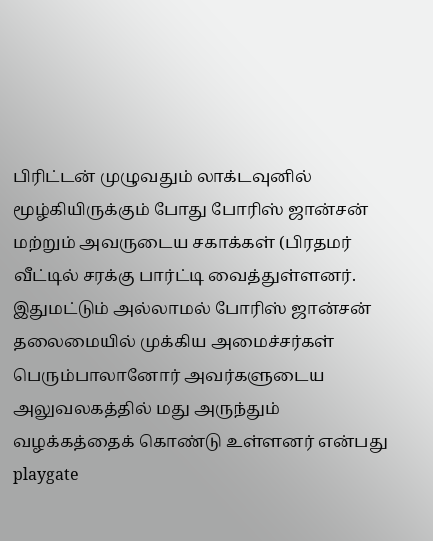பிரிட்டன் முழுவதும் லாக்டவுனில் மூழ்கியிருக்கும் போது போரிஸ் ஜான்சன் மற்றும் அவருடைய சகாக்கள் (பிரதமர் வீட்டில் சரக்கு பார்ட்டி வைத்துள்ளனர். இதுமட்டும் அல்லாமல் போரிஸ் ஜான்சன் தலைமையில் முக்கிய அமைச்சர்கள் பெரும்பாலானோர் அவர்களுடைய அலுவலகத்தில் மது அருந்தும் வழக்கத்தைக் கொண்டு உள்ளனர் என்பது playgate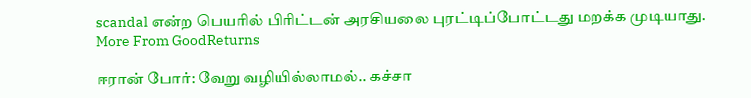scandal என்ற பெயரில் பிரிட்டன் அரசியலை புரட்டிப்போட்டது மறக்க முடியாது.
More From GoodReturns

ஈரான் போர்: வேறு வழியில்லாமல்.. கச்சா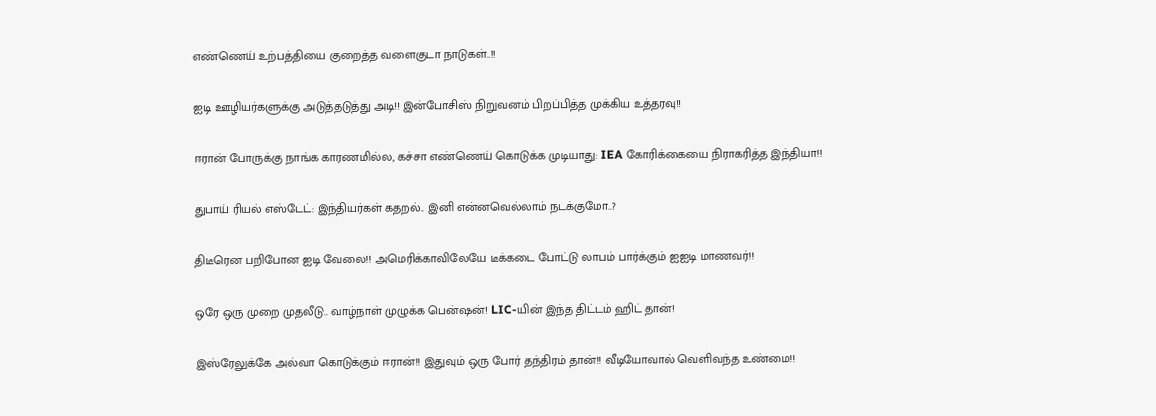எண்ணெய் உற்பத்தியை குறைத்த வளைகுடா நாடுகள்..!!

ஐடி ஊழியர்களுக்கு அடுத்தடுத்து அடி!! இன்போசிஸ் நிறுவனம் பிறப்பித்த முக்கிய உத்தரவு!!

ஈரான் போருக்கு நாங்க காரணமில்ல, கச்சா எண்ணெய் கொடுக்க முடியாது: IEA கோரிக்கையை நிராகரித்த இந்தியா!!

துபாய் ரியல் எஸ்டேட்: இந்தியர்கள் கதறல்.. இனி என்னவெல்லாம் நடக்குமோ..?

திடீரென பறிபோன ஐடி வேலை!! அமெரிக்காவிலேயே டீக்கடை போட்டு லாபம் பார்க்கும் ஐஐடி மாணவர்!!

ஒரே ஒரு முறை முதலீடு.. வாழ்நாள் முழுக்க பென்ஷன்! LIC-யின் இந்த திட்டம் ஹிட் தான்!

இஸ்ரேலுக்கே அல்வா கொடுக்கும் ஈரான்!! இதுவும் ஒரு போர் தந்திரம் தான்!! வீடியோவால் வெளிவந்த உண்மை!!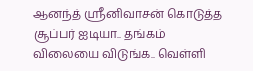ஆனந்த் ஸ்ரீனிவாசன் கொடுத்த சூப்பர் ஐடியா.. தங்கம் விலையை விடுங்க.. வெள்ளி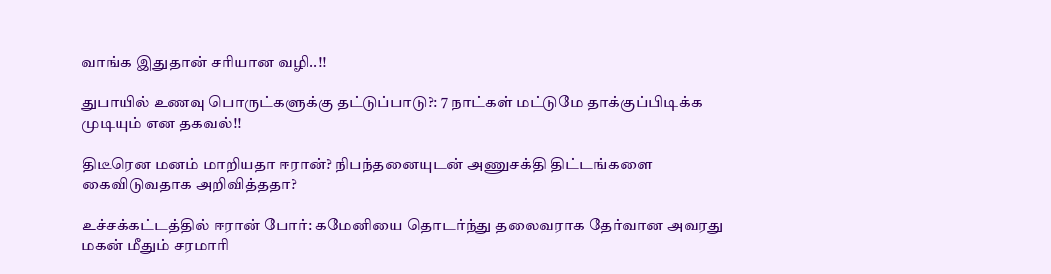வாங்க இதுதான் சரியான வழி..!!

துபாயில் உணவு பொருட்களுக்கு தட்டுப்பாடு?: 7 நாட்கள் மட்டுமே தாக்குப்பிடிக்க முடியும் என தகவல்!!

திடீரென மனம் மாறியதா ஈரான்? நிபந்தனையுடன் அணுசக்தி திட்டங்களை கைவிடுவதாக அறிவித்ததா?

உச்சக்கட்டத்தில் ஈரான் போர்: கமேனியை தொடர்ந்து தலைவராக தேர்வான அவரது மகன் மீதும் சரமாரி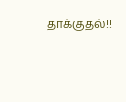தாக்குதல்!!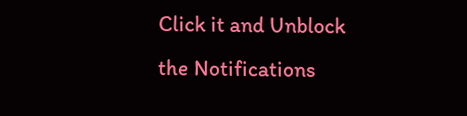Click it and Unblock the Notifications